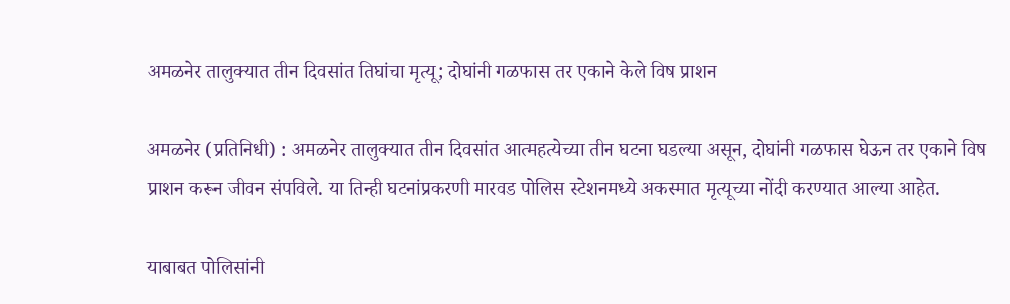अमळनेर तालुक्यात तीन दिवसांत तिघांचा मृत्यू; दोघांनी गळफास तर एकाने केले विष प्राशन

अमळनेर (प्रतिनिधी) : अमळनेर तालुक्यात तीन दिवसांत आत्महत्येच्या तीन घटना घडल्या असून, दोघांनी गळफास घेऊन तर एकाने विष प्राशन करून जीवन संपविले. या तिन्ही घटनांप्रकरणी मारवड पोलिस स्टेशनमध्ये अकस्मात मृत्यूच्या नोंदी करण्यात आल्या आहेत.

याबाबत पोलिसांनी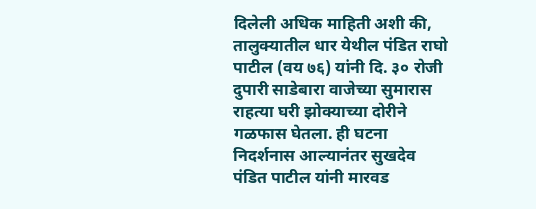दिलेली अधिक माहिती अशी की, तालुक्यातील धार येथील पंडित राघो पाटील (वय ७६) यांनी दि. ३० रोजी दुपारी साडेबारा वाजेच्या सुमारास राहत्या घरी झोक्याच्या दोरीने गळफास घेतला. ही घटना निदर्शनास आल्यानंतर सुखदेव पंडित पाटील यांनी मारवड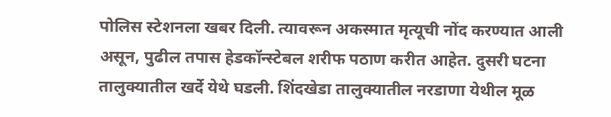पोलिस स्टेशनला खबर दिली. त्यावरून अकस्मात मृत्यूची नोंद करण्यात आली असून, पुढील तपास हेडकॉन्स्टेबल शरीफ पठाण करीत आहेत. दुसरी घटना तालुक्यातील खर्दे येथे घडली. शिंदखेडा तालुक्यातील नरडाणा येथील मूळ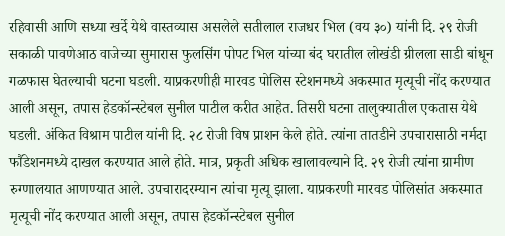रहिवासी आणि सध्या खर्दे येथे वास्तव्यास असलेले सतीलाल राजधर भिल (वय ३०) यांनी दि. २९ रोजी सकाळी पावणेआठ वाजेच्या सुमारास फुलसिंग पोपट भिल यांच्या बंद घरातील लोखंडी ग्रीलला साडी बांधून गळफास घेतल्याची घटना घडली. याप्रकरणीही मारवड पोलिस स्टेशनमध्ये अकस्मात मृत्यूची नोंद करण्यात आली असून, तपास हेडकॉन्स्टेबल सुनील पाटील करीत आहेत. तिसरी घटना तालुक्यातील एकतास येथे घडली. अंकित विश्राम पाटील यांनी दि. २८ रोजी विष प्राशन केले होते. त्यांना तातडीने उपचारासाठी नर्मदा फौंडेशनमध्ये दाखल करण्यात आले होते. मात्र, प्रकृती अधिक खालावल्याने दि. २९ रोजी त्यांना ग्रामीण रुग्णालयात आणण्यात आले. उपचारादरम्यान त्यांचा मृत्यू झाला. याप्रकरणी मारवड पोलिसांत अकस्मात मृत्यूची नोंद करण्यात आली असून, तपास हेडकॉन्स्टेबल सुनील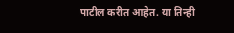पाटील करीत आहेत. या तिन्ही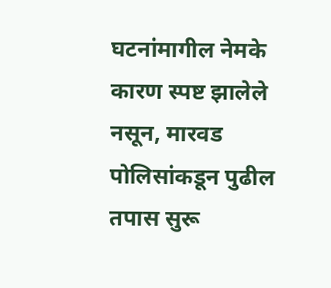घटनांमागील नेमके कारण स्पष्ट झालेले नसून, मारवड पोलिसांकडून पुढील तपास सुरू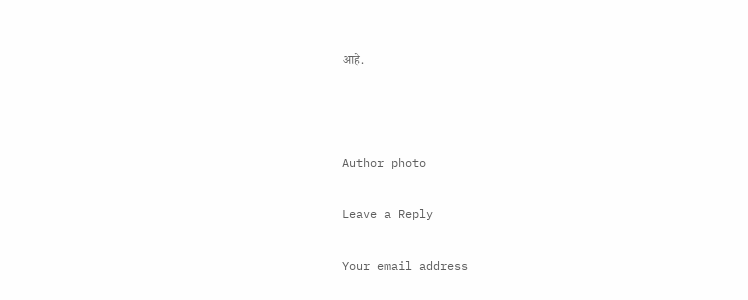आहे.



Author photo

Leave a Reply

Your email address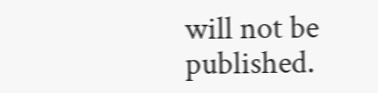will not be published.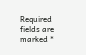Required fields are marked *